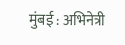मुंबई : अभिनेत्री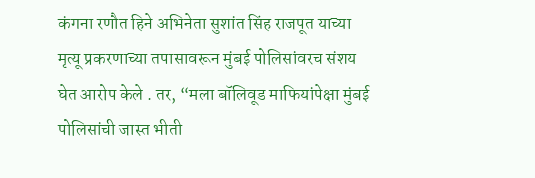कंगना रणौत हिने अभिनेता सुशांत सिंह राजपूत याच्या मृत्यू प्रकरणाच्या तपासावरून मुंबई पोलिसांवरच संशय घेत आरोप केले . तर, “मला बॉलिवूड माफियांपेक्षा मुंबई पोलिसांची जास्त भीती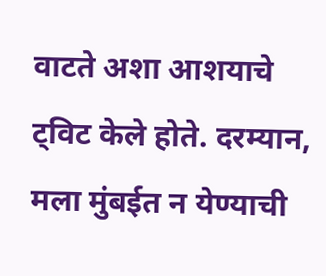वाटते अशा आशयाचे ट्विट केले होते. दरम्यान, मला मुंबईत न येण्याची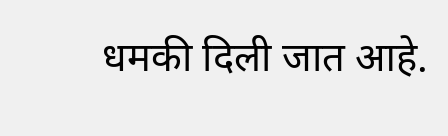धमकी दिली जात आहे.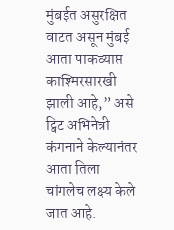मुंबईत असुरक्षित वाटत असून मुंबई आता पाकव्याप्त काश्मिरसारखी झाली आहे,” असे ट्विट अभिनेत्री कंगनाने केल्यानंतर आता तिला चांगलेच लक्ष्य केले जात आहे.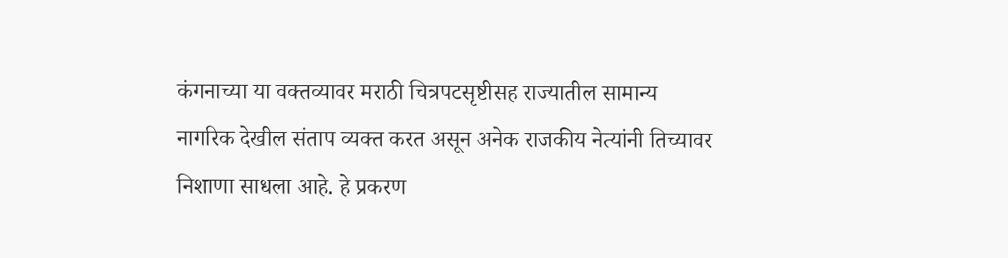कंगनाच्या या वक्तव्यावर मराठी चित्रपटसृष्टीसह राज्यातील सामान्य नागरिक देखील संताप व्यक्त करत असून अनेक राजकीय नेत्यांनी तिच्यावर निशाणा साधला आहे. हे प्रकरण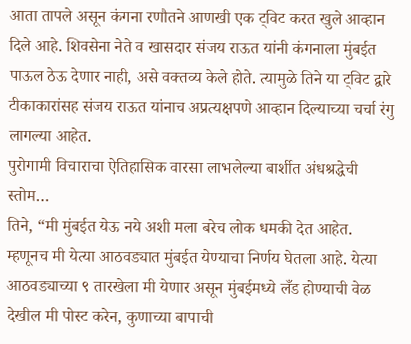आता तापले असून कंगना रणौतने आणखी एक ट्विट करत खुले आव्हान दिले आहे. शिवसेना नेते व खासदार संजय राऊत यांनी कंगनाला मुंबईत पाऊल ठेऊ देणार नाही, असे वक्तव्य केले होते. त्यामुळे तिने या ट्विट द्वारे टीकाकारांसह संजय राऊत यांनाच अप्रत्यक्षपणे आव्हान दिल्याच्या चर्चा रंगु लागल्या आहेत.
पुरोगामी विचाराचा ऐतिहासिक वारसा लाभलेल्या बार्शीत अंधश्रद्धेची स्तोम…
तिने, “मी मुंबईत येऊ नये अशी मला बरेच लोक धमकी देत आहेत. म्हणूनच मी येत्या आठवड्यात मुंबईत येण्याचा निर्णय घेतला आहे. येत्या आठवड्याच्या ९ तारखेला मी येणार असून मुंबईमध्ये लँड होण्याची वेळ देखील मी पोस्ट करेन, कुणाच्या बापाची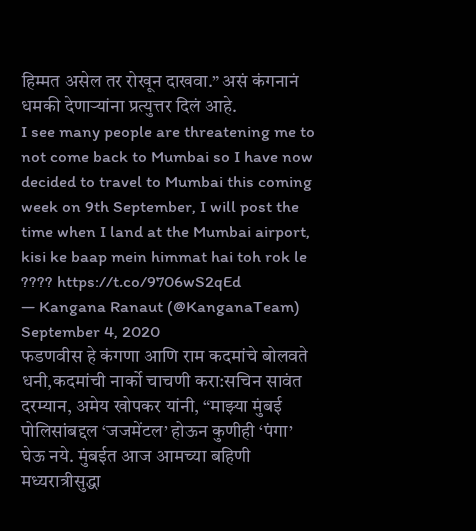हिम्मत असेल तर रोखून दाखवा.” असं कंगनानं धमकी देणाऱ्यांना प्रत्युत्तर दिलं आहे.
I see many people are threatening me to not come back to Mumbai so I have now decided to travel to Mumbai this coming week on 9th September, I will post the time when I land at the Mumbai airport, kisi ke baap mein himmat hai toh rok le ???? https://t.co/9706wS2qEd
— Kangana Ranaut (@KanganaTeam) September 4, 2020
फडणवीस हे कंगणा आणि राम कदमांचे बोलवते धनी,कदमांची नार्को चाचणी करा:सचिन सावंत
दरम्यान, अमेय खोपकर यांनी, “माझ्या मुंबई पोलिसांबद्दल ‘जजमेंटल’ होऊन कुणीही ‘पंगा’ घेऊ नये. मुंबईत आज आमच्या बहिणी मध्यरात्रीसुद्धा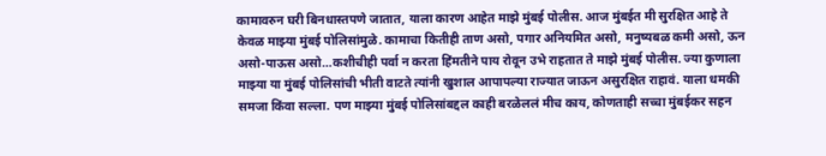कामावरुन घरी बिनधास्तपणे जातात, याला कारण आहेत माझे मुंबई पोलीस. आज मुंबईत मी सुरक्षित आहे ते केवळ माझ्या मुंबई पोलिसांमुळे. कामाचा कितीही ताण असो, पगार अनियमित असो, मनुष्यबळ कमी असो, ऊन असो-पाऊस असो…कशीचीही पर्वा न करता हिंमतीने पाय रोवून उभे राहतात ते माझे मुंबई पोलीस. ज्या कुणाला माझ्या या मुंबई पोलिसांची भीती वाटते त्यांनी खुशाल आपापल्या राज्यात जाऊन असुरक्षित राहावं. याला धमकी समजा किंवा सल्ला. पण माझ्या मुंबई पोलिसांबद्दल काही बरळेललं मीच काय, कोणताही सच्चा मुंबईकर सहन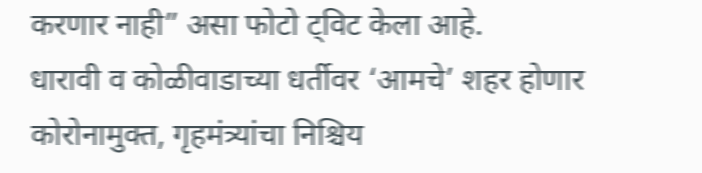करणार नाही” असा फोटो ट्विट केला आहे.
धारावी व कोळीवाडाच्या धर्तीवर ‘आमचे’ शहर होणार कोरोनामुक्त, गृहमंत्र्यांचा निश्चिय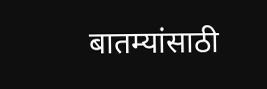बातम्यांसाठी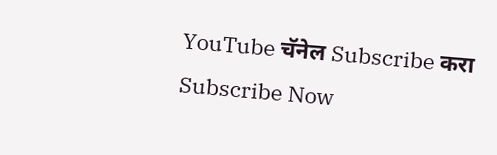YouTube चॅनेल Subscribe करा
Subscribe Now